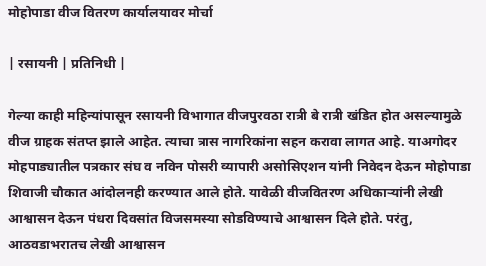मोहोपाडा वीज वितरण कार्यालयावर मोर्चा

| रसायनी | प्रतिनिधी |

गेल्या काही महिन्यांपासून रसायनी विभागात वीजपुरवठा रात्री बे रात्री खंडित होत असल्यामुळे वीज ग्राहक संतप्त झाले आहेत. त्याचा त्रास नागरिकांना सहन करावा लागत आहे. याअगोदर मोहपाड्यातील पत्रकार संघ व नविन पोसरी व्यापारी असोसिएशन यांनी निवेदन देऊन मोहोपाडा शिवाजी चौकात आंदोलनही करण्यात आले होते. यावेळी वीजवितरण अधिकाऱ्यांनी लेखी आश्वासन देऊन पंधरा दिवसांत विजसमस्या सोडविण्याचे आश्वासन दिले होते. परंतु, आठवडाभरातच लेखी आश्वासन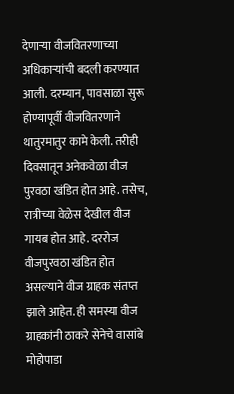देणाऱ्या वीजवितरणाच्या अधिकाऱ्यांची बदली करण्यात आली. दरम्यान, पावसाळा सुरू होण्यापूर्वी वीजवितरणाने थातुरमातुर कामे केली. तरीही दिवसातून अनेकवेळा वीज पुरवठा खंडित होत आहे. तसेच, रात्रीच्या वेळेस देखील वीज गायब होत आहे. दररोज वीजपुरवठा खंडित होत असल्याने वीज ग्राहक संतप्त झाले आहेत. ही समस्या वीज ग्राहकांनी ठाकरे सेनेचे वासांबे मोहोपाडा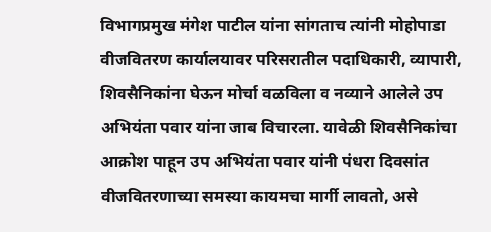विभागप्रमुख मंगेश पाटील यांना सांगताच त्यांनी मोहोपाडा वीजवितरण कार्यालयावर परिसरातील पदाधिकारी, व्यापारी, शिवसैनिकांना घेऊन मोर्चा वळविला व नव्याने आलेले उप अभियंता पवार यांना जाब विचारला. यावेळी शिवसैनिकांचा आक्रोश पाहून उप अभियंता पवार यांनी पंधरा दिवसांत वीजवितरणाच्या समस्या कायमचा मार्गी लावतो, असे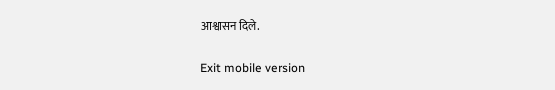आश्वासन दिले.

Exit mobile version